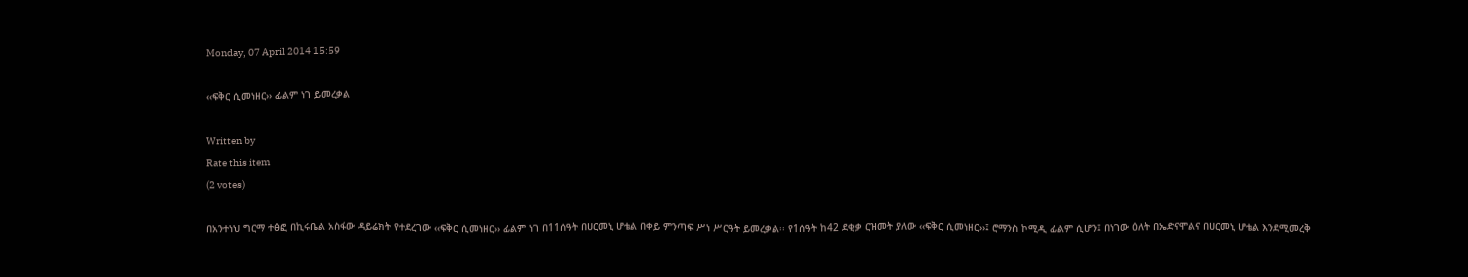Monday, 07 April 2014 15:59

‹‹ፍቅር ሲመነዘር›› ፊልም ነገ ይመረቃል

Written by
Rate this item
(2 votes)

በአንተነህ ግርማ ተፅፎ በኪሩቤል አስፋው ዳይሬክት የተደረገው ‹‹ፍቅር ሲመነዘር›› ፊልም ነገ በ11ሰዓት በሀርመኒ ሆቴል በቀይ ምንጣፍ ሥነ ሥርዓት ይመረቃል፡፡ የ1ሰዓት ከ42 ደቂቃ ርዝመት ያለው ‹‹ፍቅር ሲመነዘር››፤ ሮማንስ ኮሚዲ ፊልም ሲሆን፤ በነገው ዕለት በኤድናሞልና በሀርመኒ ሆቴል እንደሚመረቅ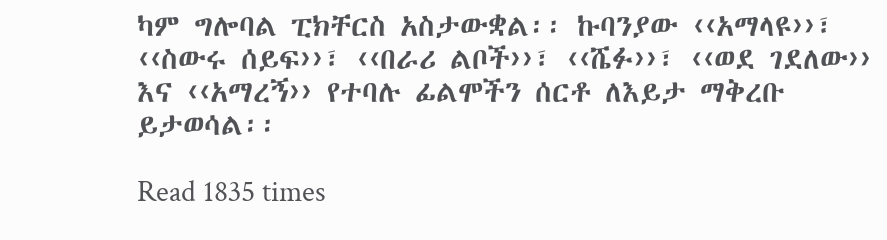ካም ግሎባል ፒክቸርስ አስታውቋል፡፡ ኩባንያው ‹‹አማላዩ››፣ ‹‹ስውሩ ሰይፍ››፣ ‹‹በራሪ ልቦች››፣ ‹‹ሼፉ››፣ ‹‹ወደ ገደለው›› እና ‹‹አማረኝ›› የተባሉ ፊልሞችን ሰርቶ ለእይታ ማቅረቡ ይታወሳል፡፡

Read 1835 times